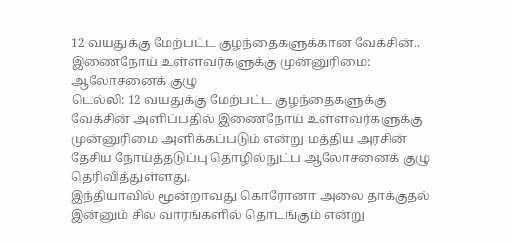12 வயதுக்கு மேற்பட்ட குழந்தைகளுக்கான வேக்சின்.. இணைநோய் உள்ளவர்களுக்கு முன்னுரிமை: ஆலோசனைக் குழு
டெல்லி: 12 வயதுக்கு மேற்பட்ட குழந்தைகளுக்கு வேக்சின் அளிப்பதில் இணைநோய் உள்ளவர்களுக்கு முன்னுரிமை அளிக்கப்படும் என்று மத்திய அரசின் தேசிய நோய்த்தடுப்பு தொழில்நுட்ப ஆலோசனைக் குழு தெரிவித்துள்ளது.
இந்தியாவில் மூன்றாவது கொரோனா அலை தாக்குதல் இன்னும் சில வாரங்களில் தொடங்கும் என்று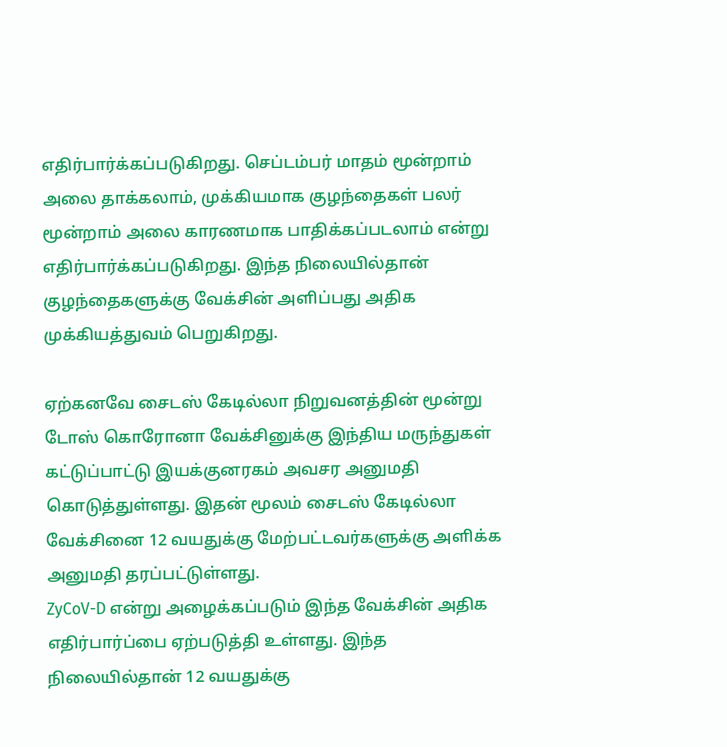எதிர்பார்க்கப்படுகிறது. செப்டம்பர் மாதம் மூன்றாம் அலை தாக்கலாம், முக்கியமாக குழந்தைகள் பலர் மூன்றாம் அலை காரணமாக பாதிக்கப்படலாம் என்று எதிர்பார்க்கப்படுகிறது. இந்த நிலையில்தான் குழந்தைகளுக்கு வேக்சின் அளிப்பது அதிக முக்கியத்துவம் பெறுகிறது.

ஏற்கனவே சைடஸ் கேடில்லா நிறுவனத்தின் மூன்று டோஸ் கொரோனா வேக்சினுக்கு இந்திய மருந்துகள் கட்டுப்பாட்டு இயக்குனரகம் அவசர அனுமதி கொடுத்துள்ளது. இதன் மூலம் சைடஸ் கேடில்லா வேக்சினை 12 வயதுக்கு மேற்பட்டவர்களுக்கு அளிக்க அனுமதி தரப்பட்டுள்ளது.
ZyCoV-D என்று அழைக்கப்படும் இந்த வேக்சின் அதிக எதிர்பார்ப்பை ஏற்படுத்தி உள்ளது. இந்த நிலையில்தான் 12 வயதுக்கு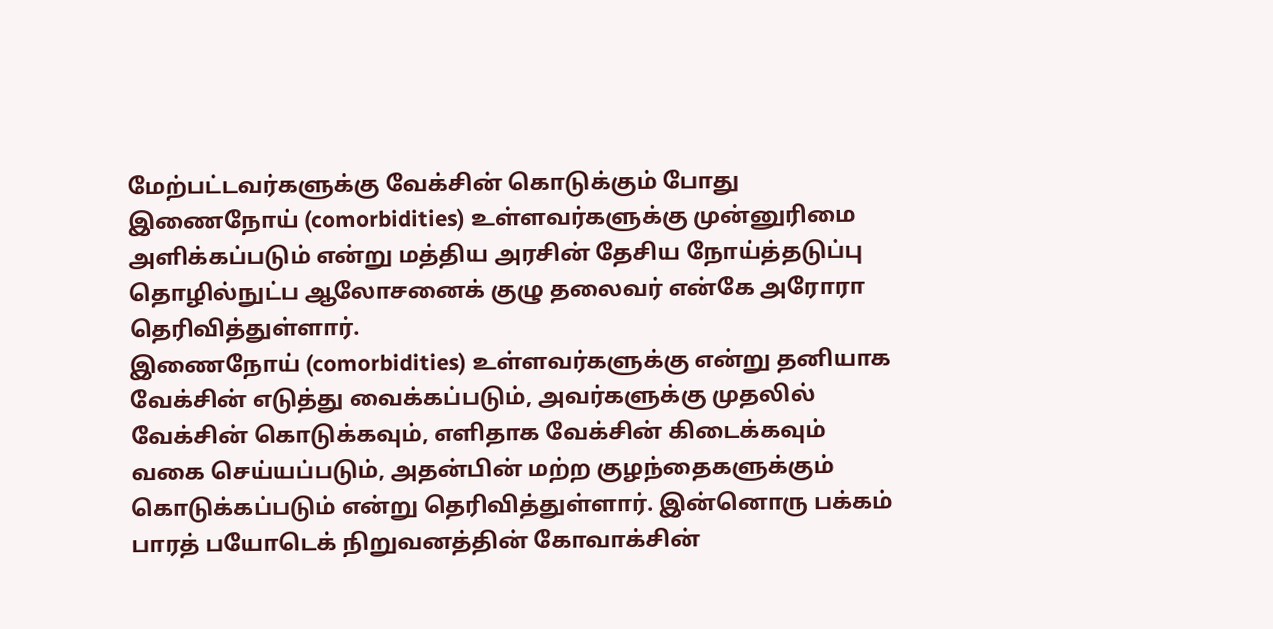மேற்பட்டவர்களுக்கு வேக்சின் கொடுக்கும் போது இணைநோய் (comorbidities) உள்ளவர்களுக்கு முன்னுரிமை அளிக்கப்படும் என்று மத்திய அரசின் தேசிய நோய்த்தடுப்பு தொழில்நுட்ப ஆலோசனைக் குழு தலைவர் என்கே அரோரா தெரிவித்துள்ளார்.
இணைநோய் (comorbidities) உள்ளவர்களுக்கு என்று தனியாக வேக்சின் எடுத்து வைக்கப்படும், அவர்களுக்கு முதலில் வேக்சின் கொடுக்கவும், எளிதாக வேக்சின் கிடைக்கவும் வகை செய்யப்படும், அதன்பின் மற்ற குழந்தைகளுக்கும் கொடுக்கப்படும் என்று தெரிவித்துள்ளார். இன்னொரு பக்கம் பாரத் பயோடெக் நிறுவனத்தின் கோவாக்சின்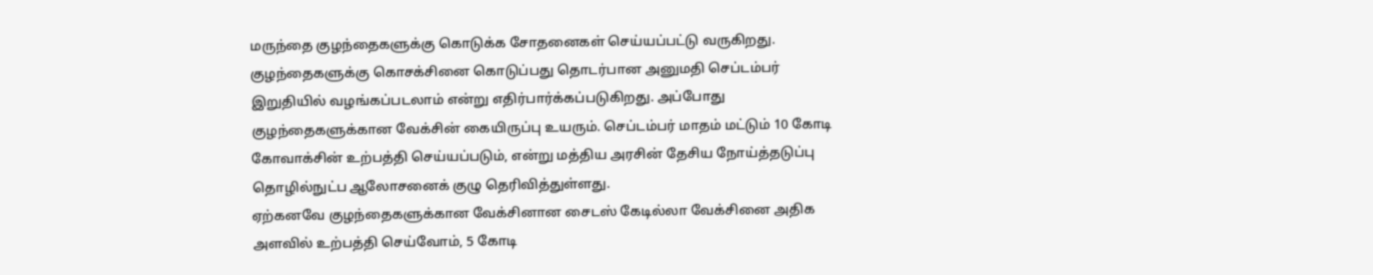மருந்தை குழந்தைகளுக்கு கொடுக்க சோதனைகள் செய்யப்பட்டு வருகிறது.
குழந்தைகளுக்கு கொசக்சினை கொடுப்பது தொடர்பான அனுமதி செப்டம்பர் இறுதியில் வழங்கப்படலாம் என்று எதிர்பார்க்கப்படுகிறது. அப்போது குழந்தைகளுக்கான வேக்சின் கையிருப்பு உயரும். செப்டம்பர் மாதம் மட்டும் 10 கோடி கோவாக்சின் உற்பத்தி செய்யப்படும், என்று மத்திய அரசின் தேசிய நோய்த்தடுப்பு தொழில்நுட்ப ஆலோசனைக் குழு தெரிவித்துள்ளது.
ஏற்கனவே குழந்தைகளுக்கான வேக்சினான சைடஸ் கேடில்லா வேக்சினை அதிக அளவில் உற்பத்தி செய்வோம், 5 கோடி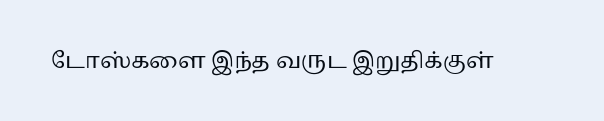டோஸ்களை இந்த வருட இறுதிக்குள்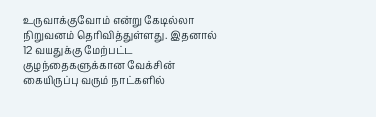உருவாக்குவோம் என்று கேடில்லா நிறுவனம் தெரிவித்துள்ளது. இதனால் 12 வயதுக்கு மேற்பட்ட குழந்தைகளுக்கான வேக்சின் கையிருப்பு வரும் நாட்களில்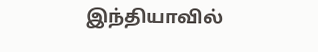இந்தியாவில்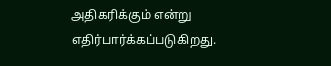அதிகரிக்கும் என்று எதிர்பார்க்கப்படுகிறது.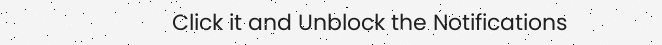Click it and Unblock the Notifications